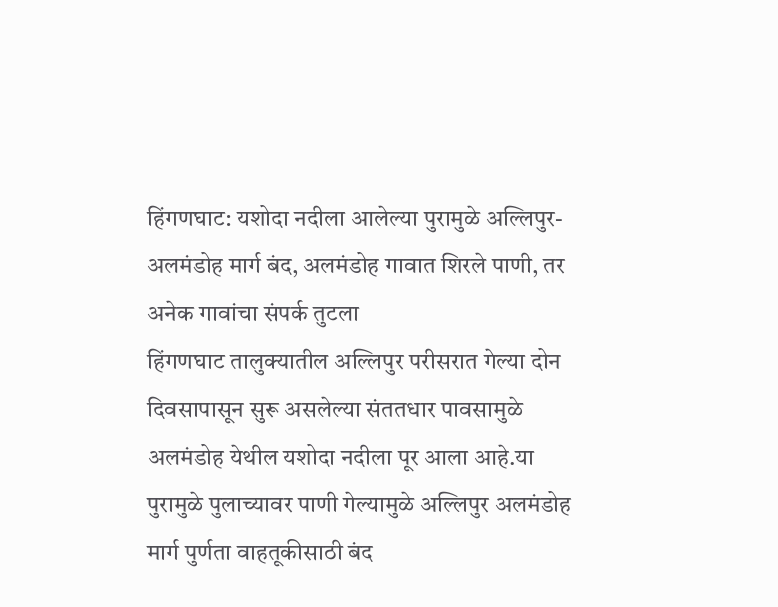हिंगणघाट: यशोदा नदीला आलेल्या पुरामुळे अल्लिपुर-अलमंडोह मार्ग बंद, अलमंडोह गावात शिरले पाणी, तर अनेक गावांचा संपर्क तुटला
हिंगणघाट तालुक्यातील अल्लिपुर परीसरात गेल्या दोन दिवसापासून सुरू असलेल्या संततधार पावसामुळे अलमंडोह येथील यशोदा नदीला पूर आला आहे.या पुरामुळे पुलाच्यावर पाणी गेल्यामुळे अल्लिपुर अलमंडोह मार्ग पुर्णता वाहतूकीसाठी बंद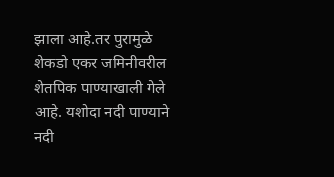झाला आहे.तर पुरामुळे शेकडो एकर जमिनीवरील शेतपिक पाण्याखाली गेले आहे. यशोदा नदी पाण्याने नदी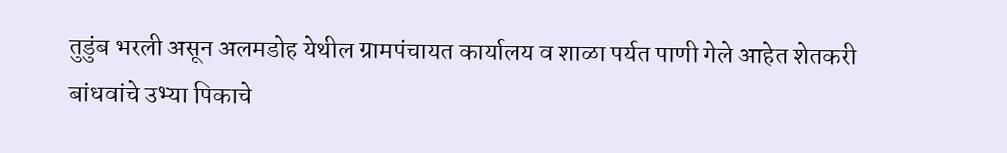तुडुंब भरली असून अलमडोह येथील ग्रामपंचायत कार्यालय व शाळा पर्यत पाणी गेले आहेत शेतकरी बांधवांचे उभ्या पिकाचे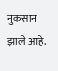नुकसान झाले आहे.